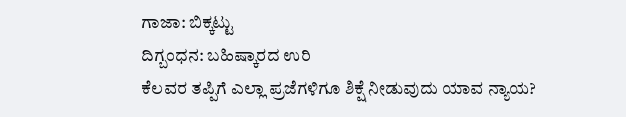ಗಾಜಾ: ಬಿಕ್ಕಟ್ಟು
ದಿಗ್ಬಂಧನ: ಬಹಿಷ್ಕಾರದ ಉರಿ
ಕೆಲವರ ತಪ್ಪಿಗೆ ಎಲ್ಲಾ ಪ್ರಜೆಗಳಿಗೂ ಶಿಕ್ಷೆ ನೀಡುವುದು ಯಾವ ನ್ಯಾಯ?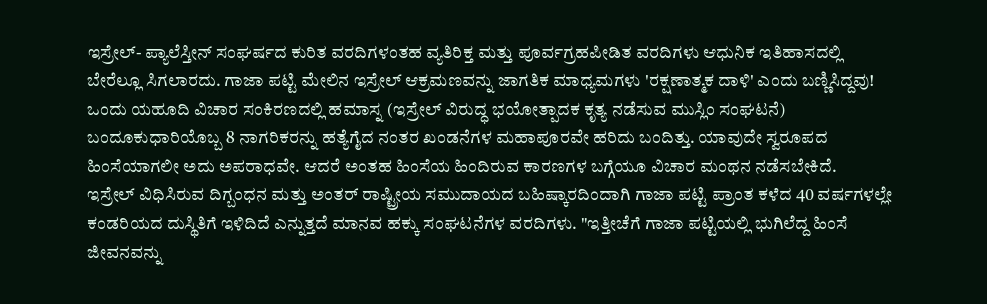ಇಸ್ರೇಲ್- ಪ್ಯಾಲೆಸ್ತೀನ್ ಸಂಘರ್ಷದ ಕುರಿತ ವರದಿಗಳಂತಹ ವ್ಯತಿರಿಕ್ತ ಮತ್ತು ಪೂರ್ವಗ್ರಹಪೀಡಿತ ವರದಿಗಳು ಆಧುನಿಕ ಇತಿಹಾಸದಲ್ಲಿ ಬೇರೆಲ್ಲೂ ಸಿಗಲಾರದು. ಗಾಜಾ ಪಟ್ಟಿ ಮೇಲಿನ ಇಸ್ರೇಲ್ ಆಕ್ರಮಣವನ್ನು ಜಾಗತಿಕ ಮಾಧ್ಯಮಗಳು 'ರಕ್ಷಣಾತ್ಮಕ ದಾಳಿ' ಎಂದು ಬಣ್ಣಿಸಿದ್ದವು! ಒಂದು ಯಹೂದಿ ವಿಚಾರ ಸಂಕಿರಣದಲ್ಲಿ ಹಮಾಸ್ನ (ಇಸ್ರೇಲ್ ವಿರುದ್ಧ ಭಯೋತ್ಪಾದಕ ಕೃತ್ಯ ನಡೆಸುವ ಮುಸ್ಲಿಂ ಸಂಘಟನೆ) ಬಂದೂಕುಧಾರಿಯೊಬ್ಬ 8 ನಾಗರಿಕರನ್ನು ಹತ್ಯೆಗೈದ ನಂತರ ಖಂಡನೆಗಳ ಮಹಾಪೂರವೇ ಹರಿದು ಬಂದಿತ್ತು. ಯಾವುದೇ ಸ್ವರೂಪದ ಹಿಂಸೆಯಾಗಲೀ ಅದು ಅಪರಾಧವೇ. ಆದರೆ ಅಂತಹ ಹಿಂಸೆಯ ಹಿಂದಿರುವ ಕಾರಣಗಳ ಬಗ್ಗೆಯೂ ವಿಚಾರ ಮಂಥನ ನಡೆಸಬೇಕಿದೆ.
ಇಸ್ರೇಲ್ ವಿಧಿಸಿರುವ ದಿಗ್ಬಂಧನ ಮತ್ತು ಅಂತರ್ ರಾಷ್ಟ್ರೀಯ ಸಮುದಾಯದ ಬಹಿಷ್ಕಾರದಿಂದಾಗಿ ಗಾಜಾ ಪಟ್ಟಿ ಪ್ರಾಂತ ಕಳೆದ 40 ವರ್ಷಗಳಲ್ಲೇ ಕಂಡರಿಯದ ದುಸ್ಥಿತಿಗೆ ಇಳಿದಿದೆ ಎನ್ನುತ್ತದೆ ಮಾನವ ಹಕ್ಕು ಸಂಘಟನೆಗಳ ವರದಿಗಳು. "ಇತ್ತೀಚೆಗೆ ಗಾಜಾ ಪಟ್ಟಿಯಲ್ಲಿ ಭುಗಿಲೆದ್ದ ಹಿಂಸೆ ಜೀವನವನ್ನು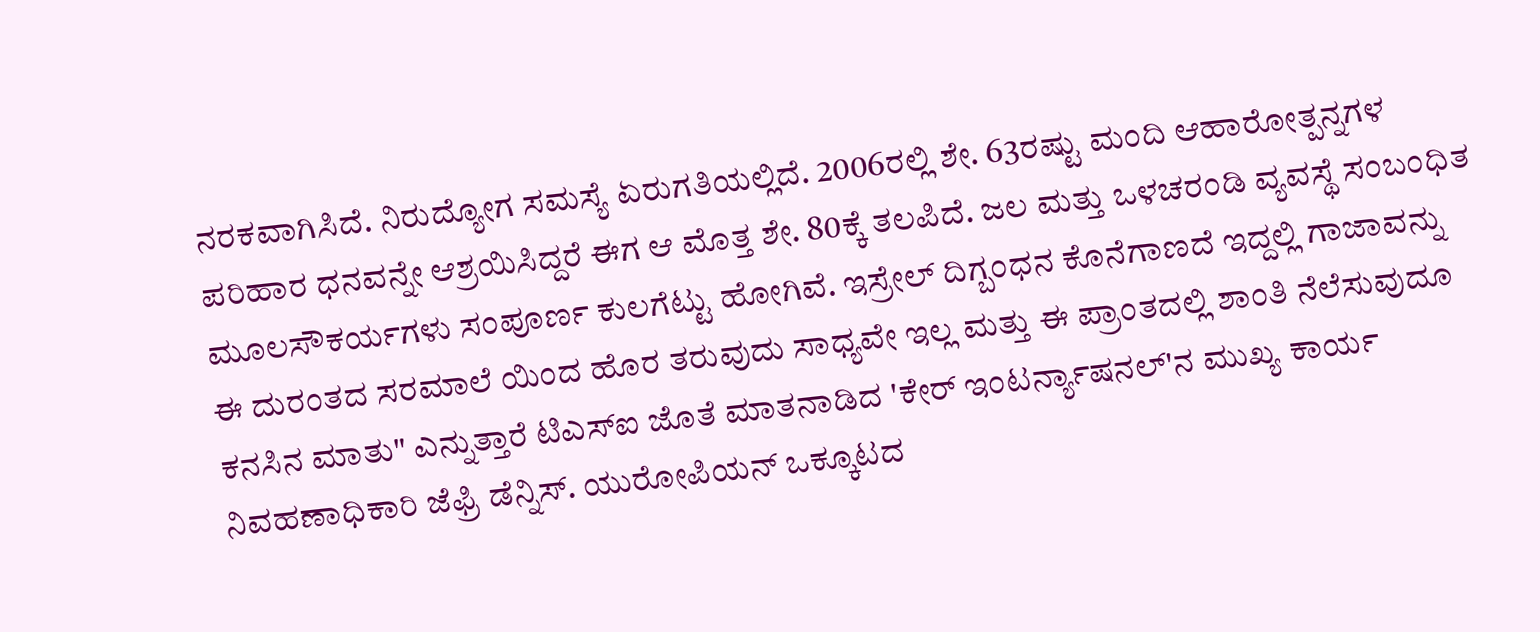ನರಕವಾಗಿಸಿದೆ. ನಿರುದ್ಯೋಗ ಸಮಸ್ಯೆ ಏರುಗತಿಯಲ್ಲಿದೆ. 2006ರಲ್ಲಿ ಶೇ. 63ರಷ್ಟು ಮಂದಿ ಆಹಾರೋತ್ಪನ್ನಗಳ ಪರಿಹಾರ ಧನವನ್ನೇ ಆಶ್ರಯಿಸಿದ್ದರೆ ಈಗ ಆ ಮೊತ್ತ ಶೇ. 80ಕ್ಕೆ ತಲಪಿದೆ. ಜಲ ಮತ್ತು ಒಳಚರಂಡಿ ವ್ಯವಸ್ಥೆ ಸಂಬಂಧಿತ ಮೂಲಸೌಕರ್ಯಗಳು ಸಂಪೂರ್ಣ ಕುಲಗೆಟ್ಟು ಹೋಗಿವೆ. ಇಸ್ರೇಲ್ ದಿಗ್ಬಂಧನ ಕೊನೆಗಾಣದೆ ಇದ್ದಲ್ಲಿ ಗಾಜಾವನ್ನು ಈ ದುರಂತದ ಸರಮಾಲೆ ಯಿಂದ ಹೊರ ತರುವುದು ಸಾಧ್ಯವೇ ಇಲ್ಲ ಮತ್ತು ಈ ಪ್ರಾಂತದಲ್ಲಿ ಶಾಂತಿ ನೆಲೆಸುವುದೂ ಕನಸಿನ ಮಾತು" ಎನ್ನುತ್ತಾರೆ ಟಿಎಸ್ಐ ಜೊತೆ ಮಾತನಾಡಿದ 'ಕೇರ್ ಇಂಟರ್ನ್ಯಾಷನಲ್'ನ ಮುಖ್ಯ ಕಾರ್ಯ ನಿವಹಣಾಧಿಕಾರಿ ಜೆಫ್ರಿ ಡೆನ್ನಿಸ್. ಯುರೋಪಿಯನ್ ಒಕ್ಕೂಟದ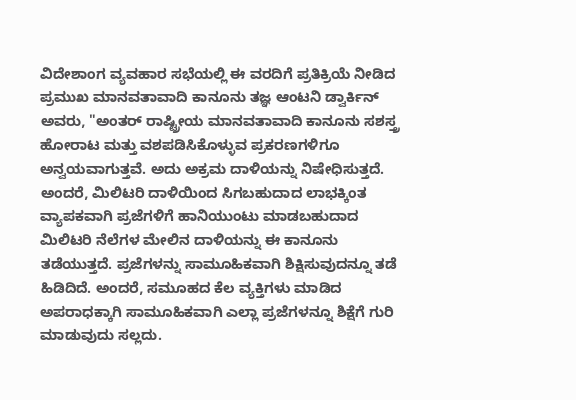ವಿದೇಶಾಂಗ ವ್ಯವಹಾರ ಸಭೆಯಲ್ಲಿ ಈ ವರದಿಗೆ ಪ್ರತಿಕ್ರಿಯೆ ನೀಡಿದ ಪ್ರಮುಖ ಮಾನವತಾವಾದಿ ಕಾನೂನು ತಜ್ಞ ಆಂಟನಿ ಡ್ವಾರ್ಕಿನ್ ಅವರು, "ಅಂತರ್ ರಾಷ್ಟ್ರೀಯ ಮಾನವತಾವಾದಿ ಕಾನೂನು ಸಶಸ್ತ್ರ ಹೋರಾಟ ಮತ್ತು ವಶಪಡಿಸಿಕೊಳ್ಳುವ ಪ್ರಕರಣಗಳಿಗೂ ಅನ್ವಯವಾಗುತ್ತವೆ. ಅದು ಅಕ್ರಮ ದಾಳಿಯನ್ನು ನಿಷೇಧಿಸುತ್ತದೆ. ಅಂದರೆ, ಮಿಲಿಟರಿ ದಾಳಿಯಿಂದ ಸಿಗಬಹುದಾದ ಲಾಭಕ್ಕಿಂತ ವ್ಯಾಪಕವಾಗಿ ಪ್ರಜೆಗಳಿಗೆ ಹಾನಿಯುಂಟು ಮಾಡಬಹುದಾದ ಮಿಲಿಟರಿ ನೆಲೆಗಳ ಮೇಲಿನ ದಾಳಿಯನ್ನು ಈ ಕಾನೂನು ತಡೆಯುತ್ತದೆ. ಪ್ರಜೆಗಳನ್ನು ಸಾಮೂಹಿಕವಾಗಿ ಶಿಕ್ಷಿಸುವುದನ್ನೂ ತಡೆ ಹಿಡಿದಿದೆ. ಅಂದರೆ, ಸಮೂಹದ ಕೆಲ ವ್ಯಕ್ತಿಗಳು ಮಾಡಿದ ಅಪರಾಧಕ್ಕಾಗಿ ಸಾಮೂಹಿಕವಾಗಿ ಎಲ್ಲಾ ಪ್ರಜೆಗಳನ್ನೂ ಶಿಕ್ಷೆಗೆ ಗುರಿ ಮಾಡುವುದು ಸಲ್ಲದು.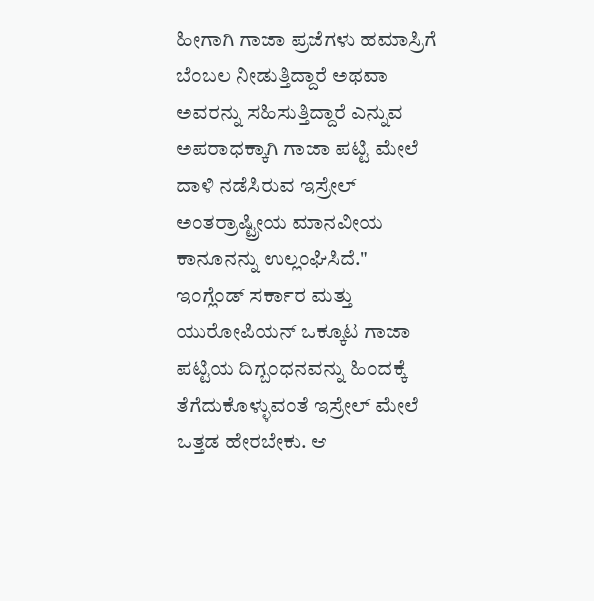ಹೀಗಾಗಿ ಗಾಜಾ ಪ್ರಜೆಗಳು ಹಮಾಸ್ರಿಗೆ ಬೆಂಬಲ ನೀಡುತ್ತಿದ್ದಾರೆ ಅಥವಾ ಅವರನ್ನು ಸಹಿಸುತ್ತಿದ್ದಾರೆ ಎನ್ನುವ ಅಪರಾಧಕ್ಕಾಗಿ ಗಾಜಾ ಪಟ್ಟಿ ಮೇಲೆ ದಾಳಿ ನಡೆಸಿರುವ ಇಸ್ರೇಲ್ ಅಂತರ್ರಾಷ್ಟ್ರೀಯ ಮಾನವೀಯ ಕಾನೂನನ್ನು ಉಲ್ಲಂಘಿಸಿದೆ."
ಇಂಗ್ಲೆಂಡ್ ಸರ್ಕಾರ ಮತ್ತು ಯುರೋಪಿಯನ್ ಒಕ್ಕೂಟ ಗಾಜಾ ಪಟ್ಟಿಯ ದಿಗ್ಬಂಧನವನ್ನು ಹಿಂದಕ್ಕೆ ತೆಗೆದುಕೊಳ್ಳುವಂತೆ ಇಸ್ರೇಲ್ ಮೇಲೆ ಒತ್ತಡ ಹೇರಬೇಕು. ಆ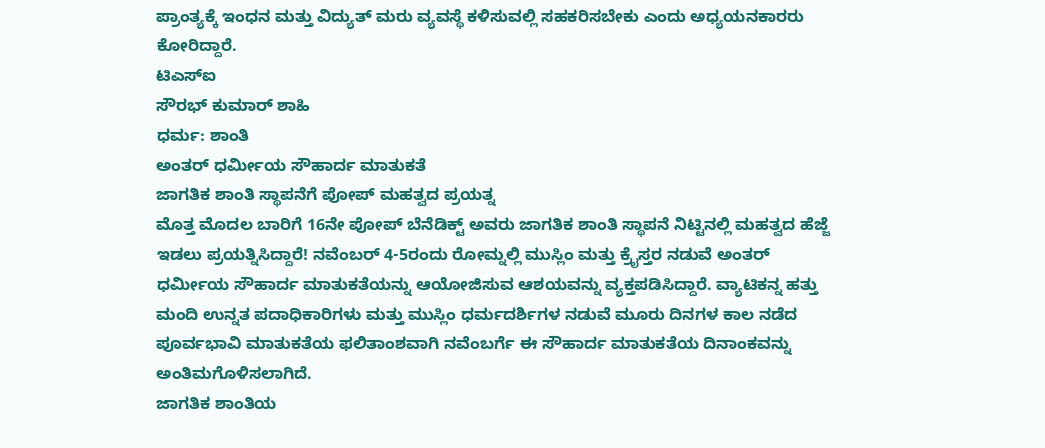ಪ್ರಾಂತ್ಯಕ್ಕೆ ಇಂಧನ ಮತ್ತು ವಿದ್ಯುತ್ ಮರು ವ್ಯವಸ್ಥೆ ಕಳಿಸುವಲ್ಲಿ ಸಹಕರಿಸಬೇಕು ಎಂದು ಅಧ್ಯಯನಕಾರರು ಕೋರಿದ್ದಾರೆ.
ಟಿಎಸ್ಐ
ಸೌರಭ್ ಕುಮಾರ್ ಶಾಹಿ
ಧರ್ಮ: ಶಾಂತಿ
ಅಂತರ್ ಧರ್ಮೀಯ ಸೌಹಾರ್ದ ಮಾತುಕತೆ
ಜಾಗತಿಕ ಶಾಂತಿ ಸ್ಥಾಪನೆಗೆ ಪೋಪ್ ಮಹತ್ವದ ಪ್ರಯತ್ನ
ಮೊತ್ತ ಮೊದಲ ಬಾರಿಗೆ 16ನೇ ಪೋಪ್ ಬೆನೆಡಿಕ್ಟ್ ಅವರು ಜಾಗತಿಕ ಶಾಂತಿ ಸ್ಥಾಪನೆ ನಿಟ್ಟಿನಲ್ಲಿ ಮಹತ್ವದ ಹೆಜ್ಜೆ ಇಡಲು ಪ್ರಯತ್ನಿಸಿದ್ದಾರೆ! ನವೆಂಬರ್ 4-5ರಂದು ರೋಮ್ನಲ್ಲಿ ಮುಸ್ಲಿಂ ಮತ್ತು ಕ್ರೈಸ್ತರ ನಡುವೆ ಅಂತರ್ ಧರ್ಮೀಯ ಸೌಹಾರ್ದ ಮಾತುಕತೆಯನ್ನು ಆಯೋಜಿಸುವ ಆಶಯವನ್ನು ವ್ಯಕ್ತಪಡಿಸಿದ್ದಾರೆ. ವ್ಯಾಟಿಕನ್ನ ಹತ್ತು ಮಂದಿ ಉನ್ನತ ಪದಾಧಿಕಾರಿಗಳು ಮತ್ತು ಮುಸ್ಲಿಂ ಧರ್ಮದರ್ಶಿಗಳ ನಡುವೆ ಮೂರು ದಿನಗಳ ಕಾಲ ನಡೆದ ಪೂರ್ವಭಾವಿ ಮಾತುಕತೆಯ ಫಲಿತಾಂಶವಾಗಿ ನವೆಂಬರ್ಗೆ ಈ ಸೌಹಾರ್ದ ಮಾತುಕತೆಯ ದಿನಾಂಕವನ್ನು ಅಂತಿಮಗೊಳಿಸಲಾಗಿದೆ.
ಜಾಗತಿಕ ಶಾಂತಿಯ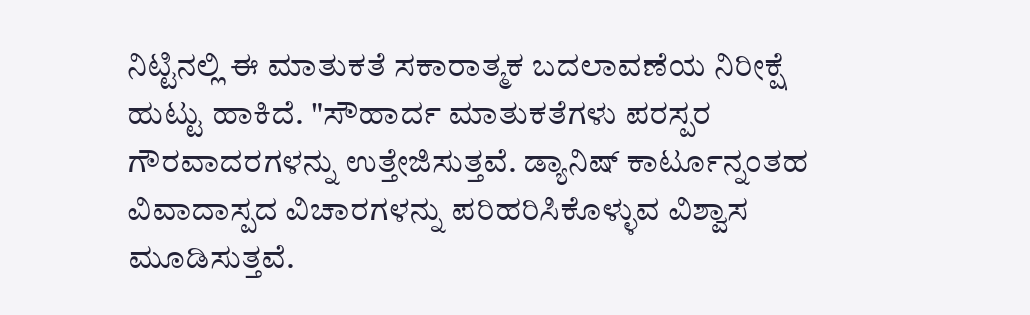ನಿಟ್ಟಿನಲ್ಲಿ ಈ ಮಾತುಕತೆ ಸಕಾರಾತ್ಮಕ ಬದಲಾವಣೆಯ ನಿರೀಕ್ಷೆ ಹುಟ್ಟು ಹಾಕಿದೆ. "ಸೌಹಾರ್ದ ಮಾತುಕತೆಗಳು ಪರಸ್ಪರ ಗೌರವಾದರಗಳನ್ನು ಉತ್ತೇಜಿಸುತ್ತವೆ. ಡ್ಯಾನಿಷ್ ಕಾರ್ಟೂನ್ನಂತಹ ವಿವಾದಾಸ್ಪದ ವಿಚಾರಗಳನ್ನು ಪರಿಹರಿಸಿಕೊಳ್ಳುವ ವಿಶ್ವಾಸ ಮೂಡಿಸುತ್ತವೆ.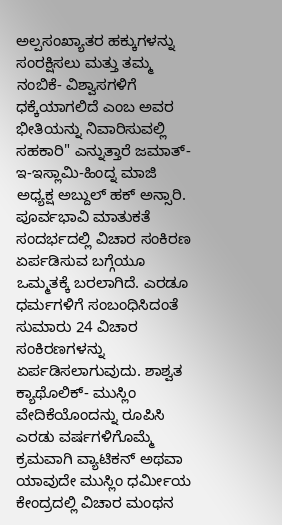ಅಲ್ಪಸಂಖ್ಯಾತರ ಹಕ್ಕುಗಳನ್ನು ಸಂರಕ್ಷಿಸಲು ಮತ್ತು ತಮ್ಮ ನಂಬಿಕೆ- ವಿಶ್ವಾಸಗಳಿಗೆ ಧಕ್ಕೆಯಾಗಲಿದೆ ಎಂಬ ಅವರ ಭೀತಿಯನ್ನು ನಿವಾರಿಸುವಲ್ಲಿ ಸಹಕಾರಿ" ಎನ್ನುತ್ತಾರೆ ಜಮಾತ್-ಇ-ಇಸ್ಲಾಮಿ-ಹಿಂದ್ನ ಮಾಜಿ ಅಧ್ಯಕ್ಷ ಅಬ್ದುಲ್ ಹಕ್ ಅನ್ಸಾರಿ.
ಪೂರ್ವಭಾವಿ ಮಾತುಕತೆ ಸಂದರ್ಭದಲ್ಲಿ ವಿಚಾರ ಸಂಕಿರಣ ಏರ್ಪಡಿಸುವ ಬಗ್ಗೆಯೂ ಒಮ್ಮತಕ್ಕೆ ಬರಲಾಗಿದೆ. ಎರಡೂ ಧರ್ಮಗಳಿಗೆ ಸಂಬಂಧಿಸಿದಂತೆ ಸುಮಾರು 24 ವಿಚಾರ ಸಂಕಿರಣಗಳನ್ನು ಏರ್ಪಡಿಸಲಾಗುವುದು. ಶಾಶ್ವತ ಕ್ಯಾಥೊಲಿಕ್- ಮುಸ್ಲಿಂ ವೇದಿಕೆಯೊಂದನ್ನು ರೂಪಿಸಿ ಎರಡು ವರ್ಷಗಳಿಗೊಮ್ಮೆ ಕ್ರಮವಾಗಿ ವ್ಯಾಟಿಕನ್ ಅಥವಾ ಯಾವುದೇ ಮುಸ್ಲಿಂ ಧರ್ಮೀಯ ಕೇಂದ್ರದಲ್ಲಿ ವಿಚಾರ ಮಂಥನ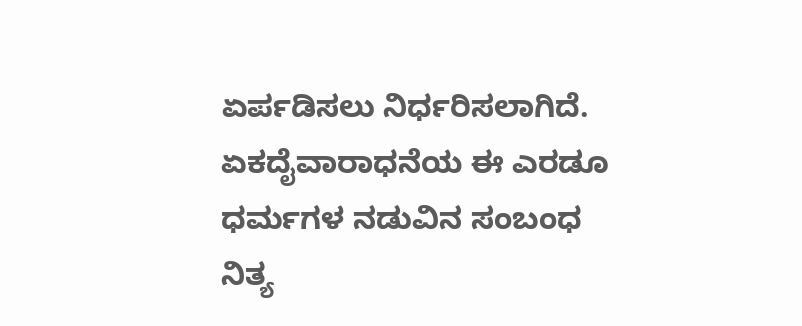ಏರ್ಪಡಿಸಲು ನಿರ್ಧರಿಸಲಾಗಿದೆ. ಏಕದೈವಾರಾಧನೆಯ ಈ ಎರಡೂ ಧರ್ಮಗಳ ನಡುವಿನ ಸಂಬಂಧ ನಿತ್ಯ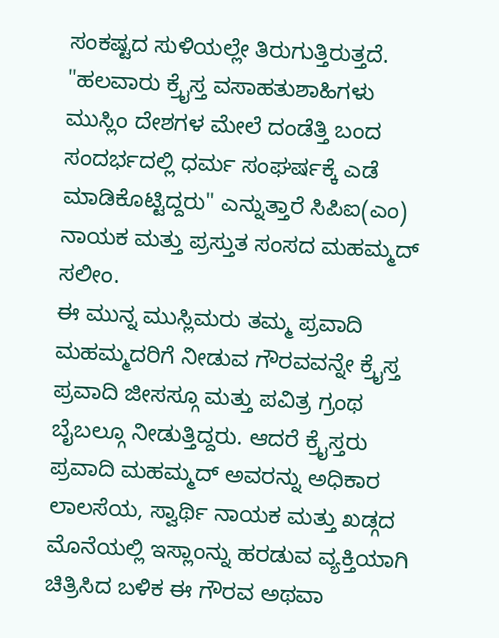ಸಂಕಷ್ಟದ ಸುಳಿಯಲ್ಲೇ ತಿರುಗುತ್ತಿರುತ್ತದೆ. "ಹಲವಾರು ಕ್ರೈಸ್ತ ವಸಾಹತುಶಾಹಿಗಳು ಮುಸ್ಲಿಂ ದೇಶಗಳ ಮೇಲೆ ದಂಡೆತ್ತಿ ಬಂದ ಸಂದರ್ಭದಲ್ಲಿ ಧರ್ಮ ಸಂಘರ್ಷಕ್ಕೆ ಎಡೆ ಮಾಡಿಕೊಟ್ಟಿದ್ದರು" ಎನ್ನುತ್ತಾರೆ ಸಿಪಿಐ(ಎಂ) ನಾಯಕ ಮತ್ತು ಪ್ರಸ್ತುತ ಸಂಸದ ಮಹಮ್ಮದ್ ಸಲೀಂ.
ಈ ಮುನ್ನ ಮುಸ್ಲಿಮರು ತಮ್ಮ ಪ್ರವಾದಿ ಮಹಮ್ಮದರಿಗೆ ನೀಡುವ ಗೌರವವನ್ನೇ ಕ್ರೈಸ್ತ ಪ್ರವಾದಿ ಜೀಸಸ್ಗೂ ಮತ್ತು ಪವಿತ್ರ ಗ್ರಂಥ ಬೈಬಲ್ಗೂ ನೀಡುತ್ತಿದ್ದರು. ಆದರೆ ಕ್ರೈಸ್ತರು ಪ್ರವಾದಿ ಮಹಮ್ಮದ್ ಅವರನ್ನು ಅಧಿಕಾರ ಲಾಲಸೆಯ, ಸ್ವಾರ್ಥಿ ನಾಯಕ ಮತ್ತು ಖಡ್ಗದ ಮೊನೆಯಲ್ಲಿ ಇಸ್ಲಾಂನ್ನು ಹರಡುವ ವ್ಯಕ್ತಿಯಾಗಿ ಚಿತ್ರಿಸಿದ ಬಳಿಕ ಈ ಗೌರವ ಅಥವಾ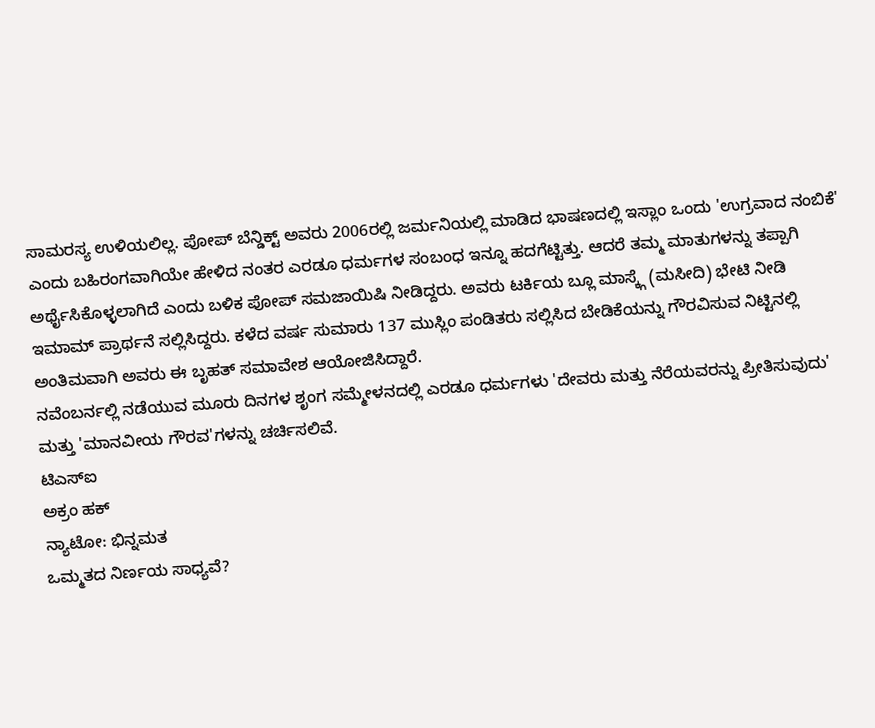ಸಾಮರಸ್ಯ ಉಳಿಯಲಿಲ್ಲ. ಪೋಪ್ ಬೆನ್ಡಿಕ್ಟ್ ಅವರು 2006ರಲ್ಲಿ ಜರ್ಮನಿಯಲ್ಲಿ ಮಾಡಿದ ಭಾಷಣದಲ್ಲಿ ಇಸ್ಲಾಂ ಒಂದು 'ಉಗ್ರವಾದ ನಂಬಿಕೆ' ಎಂದು ಬಹಿರಂಗವಾಗಿಯೇ ಹೇಳಿದ ನಂತರ ಎರಡೂ ಧರ್ಮಗಳ ಸಂಬಂಧ ಇನ್ನೂ ಹದಗೆಟ್ಟಿತ್ತು. ಆದರೆ ತಮ್ಮ ಮಾತುಗಳನ್ನು ತಪ್ಪಾಗಿ ಅರ್ಥೈಸಿಕೊಳ್ಳಲಾಗಿದೆ ಎಂದು ಬಳಿಕ ಪೋಪ್ ಸಮಜಾಯಿಷಿ ನೀಡಿದ್ದರು. ಅವರು ಟರ್ಕಿಯ ಬ್ಲೂ ಮಾಸ್ಕ್ಗೆ (ಮಸೀದಿ) ಭೇಟಿ ನೀಡಿ ಇಮಾಮ್ ಪ್ರಾರ್ಥನೆ ಸಲ್ಲಿಸಿದ್ದರು. ಕಳೆದ ವರ್ಷ ಸುಮಾರು 137 ಮುಸ್ಲಿಂ ಪಂಡಿತರು ಸಲ್ಲಿಸಿದ ಬೇಡಿಕೆಯನ್ನು ಗೌರವಿಸುವ ನಿಟ್ಟಿನಲ್ಲಿ ಅಂತಿಮವಾಗಿ ಅವರು ಈ ಬೃಹತ್ ಸಮಾವೇಶ ಆಯೋಜಿಸಿದ್ದಾರೆ.
ನವೆಂಬರ್ನಲ್ಲಿ ನಡೆಯುವ ಮೂರು ದಿನಗಳ ಶೃಂಗ ಸಮ್ಮೇಳನದಲ್ಲಿ ಎರಡೂ ಧರ್ಮಗಳು 'ದೇವರು ಮತ್ತು ನೆರೆಯವರನ್ನು ಪ್ರೀತಿಸುವುದು' ಮತ್ತು 'ಮಾನವೀಯ ಗೌರವ'ಗಳನ್ನು ಚರ್ಚಿಸಲಿವೆ.
ಟಿಎಸ್ಐ
ಅಕ್ರಂ ಹಕ್
ನ್ಯಾಟೋ: ಭಿನ್ನಮತ
ಒಮ್ಮತದ ನಿರ್ಣಯ ಸಾಧ್ಯವೆ?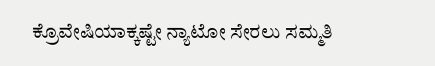ಕ್ರೊವೇಷಿಯಾಕ್ಕಷ್ಟೇ ನ್ಯಾಟೋ ಸೇರಲು ಸಮ್ಮತಿ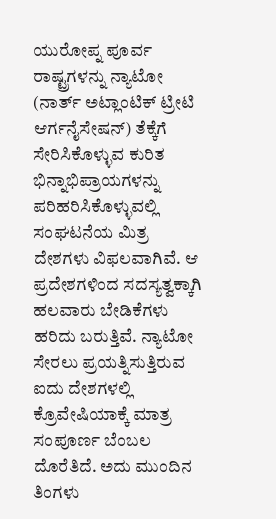ಯುರೋಪ್ನ ಪೂರ್ವ ರಾಷ್ಟ್ರಗಳನ್ನು ನ್ಯಾಟೋ (ನಾರ್ತ್ ಅಟ್ಲಾಂಟಿಕ್ ಟ್ರೀಟಿ ಆರ್ಗನೈಸೇಷನ್) ತೆಕ್ಕೆಗೆ ಸೇರಿಸಿಕೊಳ್ಳುವ ಕುರಿತ ಭಿನ್ನಾಭಿಪ್ರಾಯಗಳನ್ನು ಪರಿಹರಿಸಿಕೊಳ್ಳುವಲ್ಲಿ ಸಂಘಟನೆಯ ಮಿತ್ರ ದೇಶಗಳು ವಿಫಲವಾಗಿವೆ. ಆ ಪ್ರದೇಶಗಳಿಂದ ಸದಸ್ಯತ್ವಕ್ಕಾಗಿ ಹಲವಾರು ಬೇಡಿಕೆಗಳು ಹರಿದು ಬರುತ್ತಿವೆ. ನ್ಯಾಟೋ ಸೇರಲು ಪ್ರಯತ್ನಿಸುತ್ತಿರುವ ಐದು ದೇಶಗಳಲ್ಲಿ ಕ್ರೊವೇಷಿಯಾಕ್ಕೆ ಮಾತ್ರ ಸಂಪೂರ್ಣ ಬೆಂಬಲ ದೊರೆತಿದೆ. ಅದು ಮುಂದಿನ ತಿಂಗಳು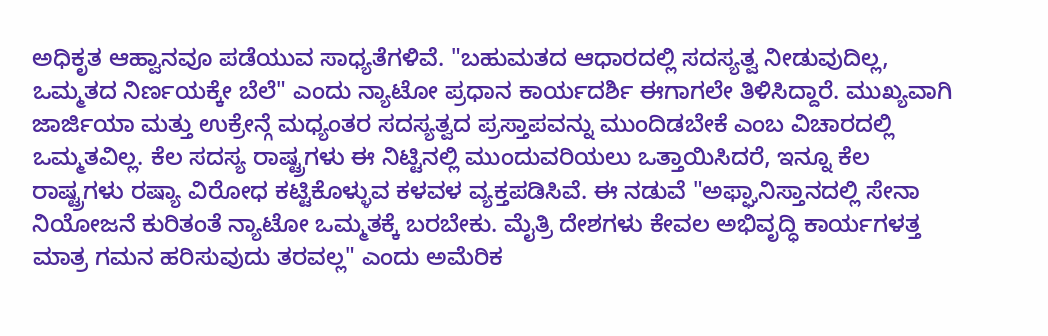ಅಧಿಕೃತ ಆಹ್ವಾನವೂ ಪಡೆಯುವ ಸಾಧ್ಯತೆಗಳಿವೆ. "ಬಹುಮತದ ಆಧಾರದಲ್ಲಿ ಸದಸ್ಯತ್ವ ನೀಡುವುದಿಲ್ಲ, ಒಮ್ಮತದ ನಿರ್ಣಯಕ್ಕೇ ಬೆಲೆ" ಎಂದು ನ್ಯಾಟೋ ಪ್ರಧಾನ ಕಾರ್ಯದರ್ಶಿ ಈಗಾಗಲೇ ತಿಳಿಸಿದ್ದಾರೆ. ಮುಖ್ಯವಾಗಿ ಜಾರ್ಜಿಯಾ ಮತ್ತು ಉಕ್ರೇನ್ಗೆ ಮಧ್ಯಂತರ ಸದಸ್ಯತ್ವದ ಪ್ರಸ್ತಾಪವನ್ನು ಮುಂದಿಡಬೇಕೆ ಎಂಬ ವಿಚಾರದಲ್ಲಿ ಒಮ್ಮತವಿಲ್ಲ. ಕೆಲ ಸದಸ್ಯ ರಾಷ್ಟ್ರಗಳು ಈ ನಿಟ್ಟಿನಲ್ಲಿ ಮುಂದುವರಿಯಲು ಒತ್ತಾಯಿಸಿದರೆ, ಇನ್ನೂ ಕೆಲ ರಾಷ್ಟ್ರಗಳು ರಷ್ಯಾ ವಿರೋಧ ಕಟ್ಟಿಕೊಳ್ಳುವ ಕಳವಳ ವ್ಯಕ್ತಪಡಿಸಿವೆ. ಈ ನಡುವೆ "ಅಫ್ಘಾನಿಸ್ತಾನದಲ್ಲಿ ಸೇನಾ ನಿಯೋಜನೆ ಕುರಿತಂತೆ ನ್ಯಾಟೋ ಒಮ್ಮತಕ್ಕೆ ಬರಬೇಕು. ಮೈತ್ರಿ ದೇಶಗಳು ಕೇವಲ ಅಭಿವೃದ್ಧಿ ಕಾರ್ಯಗಳತ್ತ ಮಾತ್ರ ಗಮನ ಹರಿಸುವುದು ತರವಲ್ಲ" ಎಂದು ಅಮೆರಿಕ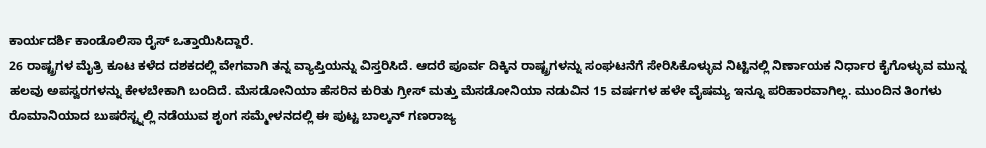ಕಾರ್ಯದರ್ಶಿ ಕಾಂಡೊಲಿಸಾ ರೈಸ್ ಒತ್ತಾಯಿಸಿದ್ದಾರೆ.
26 ರಾಷ್ಟ್ರಗಳ ಮೈತ್ರಿ ಕೂಟ ಕಳೆದ ದಶಕದಲ್ಲಿ ವೇಗವಾಗಿ ತನ್ನ ವ್ಯಾಪ್ತಿಯನ್ನು ವಿಸ್ತರಿಸಿದೆ. ಆದರೆ ಪೂರ್ವ ದಿಕ್ಕಿನ ರಾಷ್ಟ್ರಗಳನ್ನು ಸಂಘಟನೆಗೆ ಸೇರಿಸಿಕೊಳ್ಳುವ ನಿಟ್ಟಿನಲ್ಲಿ ನಿರ್ಣಾಯಕ ನಿರ್ಧಾರ ಕೈಗೊಳ್ಳುವ ಮುನ್ನ ಹಲವು ಅಪಸ್ವರಗಳನ್ನು ಕೇಳಬೇಕಾಗಿ ಬಂದಿದೆ. ಮೆಸಡೋನಿಯಾ ಹೆಸರಿನ ಕುರಿತು ಗ್ರೀಸ್ ಮತ್ತು ಮೆಸಡೋನಿಯಾ ನಡುವಿನ 15 ವರ್ಷಗಳ ಹಳೇ ವೈಷಮ್ಯ ಇನ್ನೂ ಪರಿಹಾರವಾಗಿಲ್ಲ. ಮುಂದಿನ ತಿಂಗಳು ರೊಮಾನಿಯಾದ ಬುಷರೆಸ್ಟ್ನಲ್ಲಿ ನಡೆಯುವ ಶೃಂಗ ಸಮ್ಮೇಳನದಲ್ಲಿ ಈ ಪುಟ್ಟ ಬಾಲ್ಕನ್ ಗಣರಾಜ್ಯ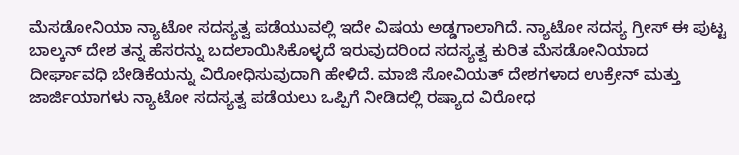ಮೆಸಡೋನಿಯಾ ನ್ಯಾಟೋ ಸದಸ್ಯತ್ವ ಪಡೆಯುವಲ್ಲಿ ಇದೇ ವಿಷಯ ಅಡ್ಡಗಾಲಾಗಿದೆ. ನ್ಯಾಟೋ ಸದಸ್ಯ ಗ್ರೀಸ್ ಈ ಪುಟ್ಟ ಬಾಲ್ಕನ್ ದೇಶ ತನ್ನ ಹೆಸರನ್ನು ಬದಲಾಯಿಸಿಕೊಳ್ಳದೆ ಇರುವುದರಿಂದ ಸದಸ್ಯತ್ವ ಕುರಿತ ಮೆಸಡೋನಿಯಾದ ದೀರ್ಘಾವಧಿ ಬೇಡಿಕೆಯನ್ನು ವಿರೋಧಿಸುವುದಾಗಿ ಹೇಳಿದೆ. ಮಾಜಿ ಸೋವಿಯತ್ ದೇಶಗಳಾದ ಉಕ್ರೇನ್ ಮತ್ತು ಜಾರ್ಜಿಯಾಗಳು ನ್ಯಾಟೋ ಸದಸ್ಯತ್ವ ಪಡೆಯಲು ಒಪ್ಪಿಗೆ ನೀಡಿದಲ್ಲಿ ರಷ್ಯಾದ ವಿರೋಧ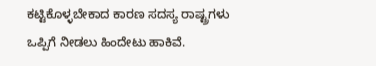ಕಟ್ಟಿಕೊಳ್ಳಬೇಕಾದ ಕಾರಣ ಸದಸ್ಯ ರಾಷ್ಟ್ರಗಳು ಒಪ್ಪಿಗೆ ನೀಡಲು ಹಿಂದೇಟು ಹಾಕಿವೆ.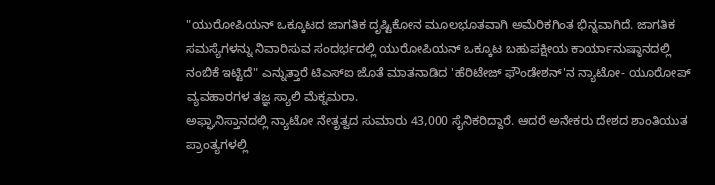"ಯುರೋಪಿಯನ್ ಒಕ್ಕೂಟದ ಜಾಗತಿಕ ದೃಷ್ಟಿಕೋನ ಮೂಲಭೂತವಾಗಿ ಅಮೆರಿಕಗಿಂತ ಭಿನ್ನವಾಗಿದೆ. ಜಾಗತಿಕ ಸಮಸ್ಯೆಗಳನ್ನು ನಿವಾರಿಸುವ ಸಂದರ್ಭದಲ್ಲಿ ಯುರೋಪಿಯನ್ ಒಕ್ಕೂಟ ಬಹುಪಕ್ಷೀಯ ಕಾರ್ಯಾನುಷ್ಠಾನದಲ್ಲಿ ನಂಬಿಕೆ ಇಟ್ಟಿದೆ" ಎನ್ನುತ್ತಾರೆ ಟಿಎಸ್ಐ ಜೊತೆ ಮಾತನಾಡಿದ 'ಹೆರಿಟೇಜ್ ಫೌಂಡೇಶನ್'ನ ನ್ಯಾಟೋ- ಯೂರೋಪ್ ವ್ಯವಹಾರಗಳ ತಜ್ಞ ಸ್ಯಾಲಿ ಮೆಕ್ನಮರಾ.
ಅಫ್ಘಾನಿಸ್ತಾನದಲ್ಲಿ ನ್ಯಾಟೋ ನೇತೃತ್ವದ ಸುಮಾರು 43,000 ಸೈನಿಕರಿದ್ದಾರೆ. ಆದರೆ ಅನೇಕರು ದೇಶದ ಶಾಂತಿಯುತ ಪ್ರಾಂತ್ಯಗಳಲ್ಲಿ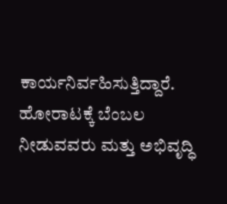ಕಾರ್ಯನಿರ್ವಹಿಸುತ್ತಿದ್ದಾರೆ. ಹೋರಾಟಕ್ಕೆ ಬೆಂಬಲ ನೀಡುವವರು ಮತ್ತು ಅಭಿವೃದ್ಧಿ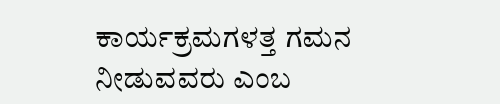ಕಾರ್ಯಕ್ರಮಗಳತ್ತ ಗಮನ ನೀಡುವವರು ಎಂಬ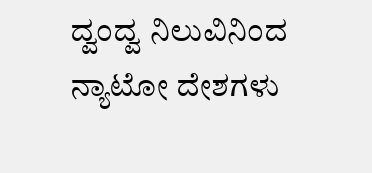ದ್ವಂದ್ವ ನಿಲುವಿನಿಂದ ನ್ಯಾಟೋ ದೇಶಗಳು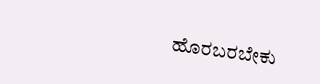ಹೊರಬರಬೇಕು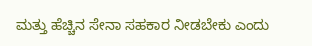ಮತ್ತು ಹೆಚ್ಚಿನ ಸೇನಾ ಸಹಕಾರ ನೀಡಬೇಕು ಎಂದು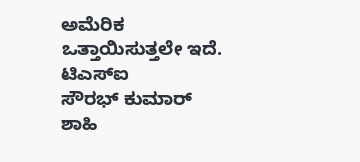ಅಮೆರಿಕ ಒತ್ತಾಯಿಸುತ್ತಲೇ ಇದೆ.
ಟಿಎಸ್ಐ
ಸೌರಭ್ ಕುಮಾರ್ ಶಾಹಿ